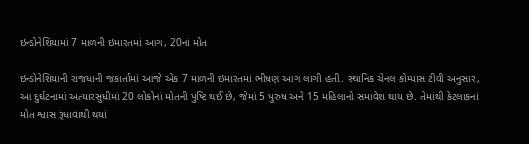ઇન્ડોનેશિયામાં 7 માળની ઇમારતમાં આગ, 20નાં મોત

ઇન્ડોનેશિયાની રાજધાની જકાર્તામાં આજે એક 7 માળની ઇમારતમાં ભીષણ આગ લાગી હતી. સ્થાનિક ચેનલ કોમ્પાસ ટીવી અનુસાર, આ દુર્ઘટનામાં અત્યારસુધીમાં 20 લોકોનાં મોતની પુષ્ટિ થઈ છે, જેમાં 5 પુરુષ અને 15 મહિલાનો સમાવેશ થાય છે. તેમાંથી કેટલાકનાં મોત શ્વાસ રૂંધાવાથી થયાં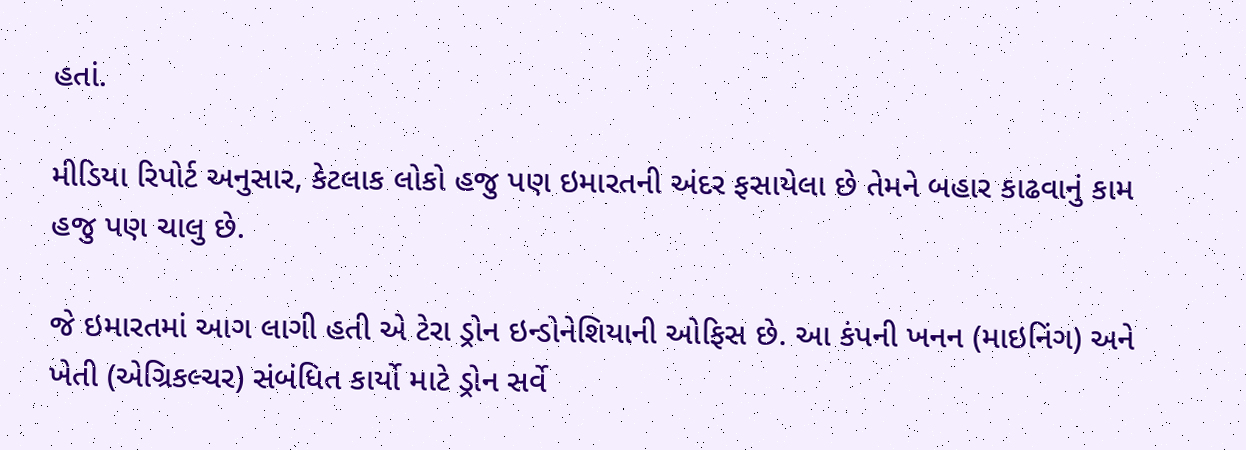હતાં.

મીડિયા રિપોર્ટ અનુસાર, કેટલાક લોકો હજુ પણ ઇમારતની અંદર ફસાયેલા છે તેમને બહાર કાઢવાનું કામ હજુ પણ ચાલુ છે.

જે ઇમારતમાં આગ લાગી હતી એ ટેરા ડ્રોન ઇન્ડોનેશિયાની ઓફિસ છે. આ કંપની ખનન (માઇનિંગ) અને ખેતી (એગ્રિકલ્ચર) સંબંધિત કાર્યો માટે ડ્રોન સર્વે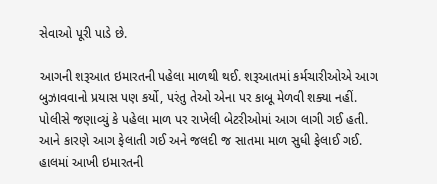સેવાઓ પૂરી પાડે છે.

આગની શરૂઆત ઇમારતની પહેલા માળથી થઈ. શરૂઆતમાં કર્મચારીઓએ આગ બુઝાવવાનો પ્રયાસ પણ કર્યો, પરંતુ તેઓ એના પર કાબૂ મેળવી શક્યા નહીં. પોલીસે જણાવ્યું કે પહેલા માળ પર રાખેલી બેટરીઓમાં આગ લાગી ગઈ હતી. આને કારણે આગ ફેલાતી ગઈ અને જલદી જ સાતમા માળ સુધી ફેલાઈ ગઈ. હાલમાં આખી ઇમારતની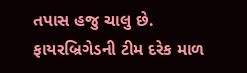તપાસ હજુ ચાલુ છે. ફાયરબ્રિગેડની ટીમ દરેક માળ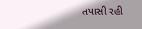તપાસી રહી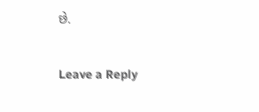છે.

Leave a Reply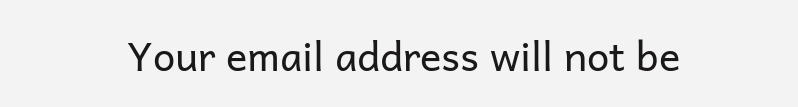Your email address will not be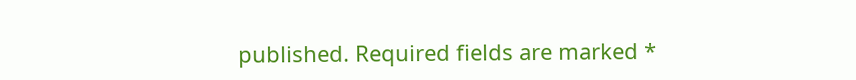published. Required fields are marked *